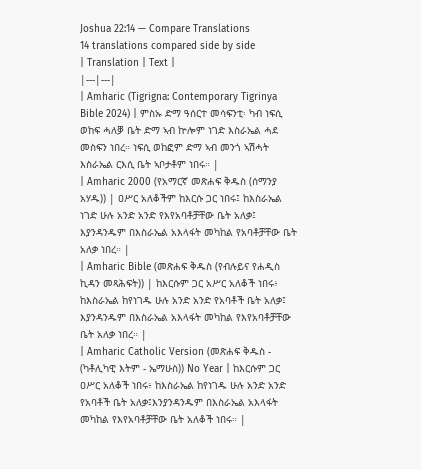Joshua 22:14 — Compare Translations
14 translations compared side by side
| Translation | Text |
|---|---|
| Amharic (Tigrigna: Contemporary Tigrinya Bible 2024) | ምስኡ ድማ ዓሰርተ መሳፍንቲ፡ ካብ ነፍሲ ወከፍ ሓለቓ ቤት ድማ ኣብ ኵሎም ነገድ እስራኤል ሓደ መስፍን ነበረ። ነፍሲ ወከፎም ድማ ኣብ መንጎ ኣሽሓት እስራኤል ርእሲ ቤት ኣቦታቶም ነበሩ። |
| Amharic 2000 (የአማርኛ መጽሐፍ ቅዱስ (ሰማንያ አሃዱ)) | ዐሥር አለቆችም ከእርሱ ጋር ነበሩ፤ ከእስራኤል ነገድ ሁሉ አንድ አንድ የእየአባቶቻቸው ቤት አለቃ፤ እያንዳንዱም በእስራኤል አእላፋት መካከል የአባቶቻቸው ቤት አለቃ ነበረ። |
| Amharic Bible (መጽሐፍ ቅዱስ (የብሉይና የሐዲስ ኪዳን መጻሕፍት)) | ከእርሱም ጋር አሥር አለቆች ነበሩ፥ ከእስራኤል ከየነገዱ ሁሉ አንድ አንድ የአባቶች ቤት አለቃ፤ እያንዳንዱም በእስራኤል አእላፋት መካከል የእየአባቶቻቸው ቤት አለቃ ነበረ። |
| Amharic Catholic Version (መጽሐፍ ቅዱስ - (ካቶሊካዊ እትም - ኤማሁስ)) No Year | ከእርሱም ጋር ዐሥር አለቆች ነበሩ፥ ከእስራኤል ከየነገዱ ሁሉ አንድ አንድ የአባቶች ቤት አለቃ፤እንያንዳንዱም በእስራኤል አእላፋት መካከል የእየአባቶቻቸው ቤት አለቆች ነበሩ። |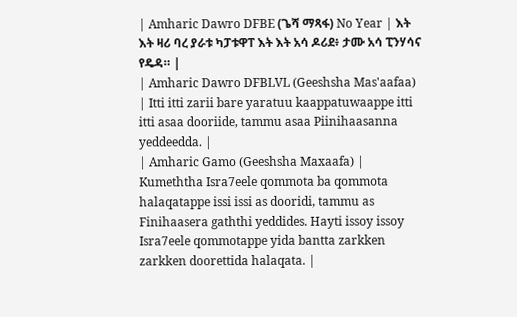| Amharic Dawro DFBE (ጌሻ ማጻፋ) No Year | እት እት ዛሪ ባረ ያራቱ ካፓቱዋፐ እት እት አሳ ዶሪደ፥ ታሙ አሳ ፒንሃሳና የዴዳ። |
| Amharic Dawro DFBLVL (Geeshsha Mas'aafaa) | Itti itti zarii bare yaratuu kaappatuwaappe itti itti asaa dooriide, tammu asaa Piinihaasanna yeddeedda. |
| Amharic Gamo (Geeshsha Maxaafa) | Kumeththa Isra7eele qommota ba qommota halaqatappe issi issi as dooridi, tammu as Finihaasera gaththi yeddides. Hayti issoy issoy Isra7eele qommotappe yida bantta zarkken zarkken doorettida halaqata. |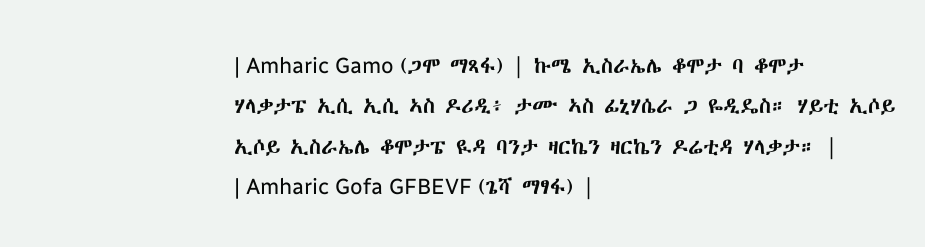| Amharic Gamo (ጋሞ ማጻፋ) | ኩሜ ኢስራኤሌ ቆሞታ ባ ቆሞታ ሃላቃታፔ ኢሲ ኢሲ ኣስ ዶሪዲ፥ ታሙ ኣስ ፊኒሃሴራ ጋ ዬዲዴስ። ሃይቲ ኢሶይ ኢሶይ ኢስራኤሌ ቆሞታፔ ዪዳ ባንታ ዛርኬን ዛርኬን ዶሬቲዳ ሃላቃታ። |
| Amharic Gofa GFBEVF (ጌሻ ማፃፋ) |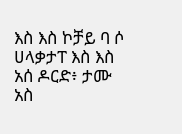እስ እስ ኮቻይ ባ ሶ ሀላቃታፐ እስ እስ አሰ ዶርድ፥ ታሙ አስ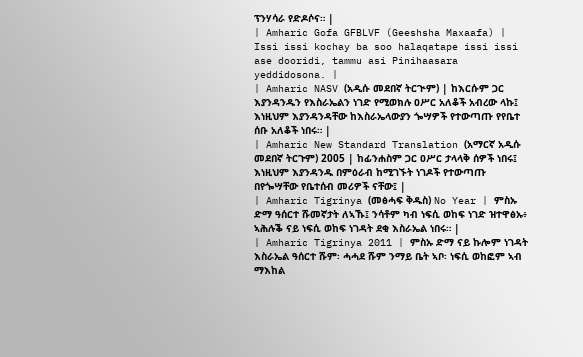ፕንሃሳራ የድዶሶና። |
| Amharic Gofa GFBLVF (Geeshsha Maxaafa) | Issi issi kochay ba soo halaqatape issi issi ase dooridi, tammu asi Pinihaasara yeddidosona. |
| Amharic NASV (አዲሱ መደበኛ ትርጒም) | ከእርሱም ጋር እያንዳንዱን የእስራኤልን ነገድ የሚወክሉ ዐሥር አለቆች አብረው ላኩ፤ እነዚህም እያንዳንዳቸው ከእስራኤላውያን ጐሣዎች የተውጣጡ የየቤተ ሰቡ አለቆች ነበሩ። |
| Amharic New Standard Translation (አማርኛ አዲሱ መደበኛ ትርጉም) 2005 | ከፊንሐስም ጋር ዐሥር ታላላቅ ሰዎች ነበሩ፤ እነዚህም እያንዳንዱ በምዕራብ ከሚገኙት ነገዶች የተውጣጡ በየጐሣቸው የቤተሰብ መሪዎች ናቸው፤ |
| Amharic Tigrinya (መፅሓፍ ቅዱስ) No Year | ምስኡ ድማ ዓሰርተ ሹመኛታት ለኣኹ፤ ንሳቶም ካብ ነፍሲ ወከፍ ነገድ ዝተዋፅኡ፥ ኣሕሉቕ ናይ ነፍሲ ወከፍ ነገዳት ደቂ እስራኤል ነበሩ። |
| Amharic Tigrinya 2011 | ምስኡ ድማ ናይ ኩሎም ነገዳት እስራኤል ዓሰርተ ሹም፡ ሓሓደ ሹም ንማይ ቤት ኣቦ፡ ነፍሲ ወከፎም ኣብ ማእከል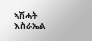ኣሽሓት እስራኤል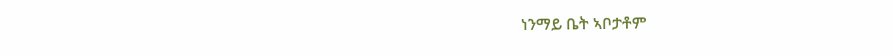ነንማይ ቤት ኣቦታቶም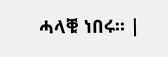ሓላቑ ነበሩ። |